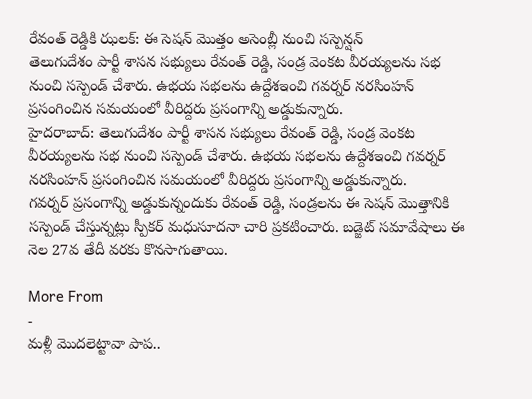రేవంత్ రెడ్డికి ఝలక్: ఈ సెషన్ మొత్తం అసెంబ్లీ నుంచి సస్పెన్షన్
తెలుగుదేశం పార్టీ శాసన సభ్యులు రేవంత్ రెడ్డి, సండ్ర వెంకట వీరయ్యలను సభ నుంచి సస్పెండ్ చేశారు. ఉభయ సభలను ఉద్దేశఇంచి గవర్నర్ నరసింహన్ ప్రసంగించిన సమయంలో వీరిద్దరు ప్రసంగాన్ని అడ్డుకున్నారు.
హైదరాబాద్: తెలుగుదేశం పార్టీ శాసన సభ్యులు రేవంత్ రెడ్డి, సండ్ర వెంకట వీరయ్యలను సభ నుంచి సస్పెండ్ చేశారు. ఉభయ సభలను ఉద్దేశఇంచి గవర్నర్ నరసింహన్ ప్రసంగించిన సమయంలో వీరిద్దరు ప్రసంగాన్ని అడ్డుకున్నారు.
గవర్నర్ ప్రసంగాన్ని అడ్డుకున్నందుకు రేవంత్ రెడ్డి, సండ్రలను ఈ సెషన్ మొత్తానికి సస్పెండ్ చేస్తున్నట్లు స్పీకర్ మధుసూదనా చారి ప్రకటించారు. బడ్జెట్ సమావేషాలు ఈ నెల 27వ తేదీ వరకు కొనసాగుతాయి.

More From
-
మళ్లీ మొదలెట్టావా పాప..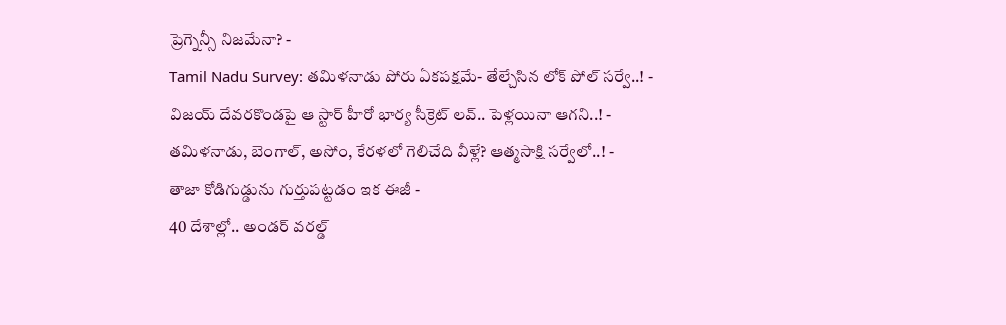ప్రెగ్నెన్సీ నిజమేనా? -
Tamil Nadu Survey: తమిళనాడు పోరు ఏకపక్షమే- తేల్చేసిన లోక్ పోల్ సర్వే..! -
విజయ్ దేవరకొండపై ఆ స్టార్ హీరో భార్య సీక్రెట్ లవ్.. పెళ్లయినా ఆగని..! -
తమిళనాడు, బెంగాల్, అసోం, కేరళలో గెలిచేది వీళ్లే? ఆత్మసాక్షి సర్వేలో..! -
తాజా కోడిగుడ్డును గుర్తుపట్టడం ఇక ఈజీ -
40 దేశాల్లో.. అండర్ వరల్డ్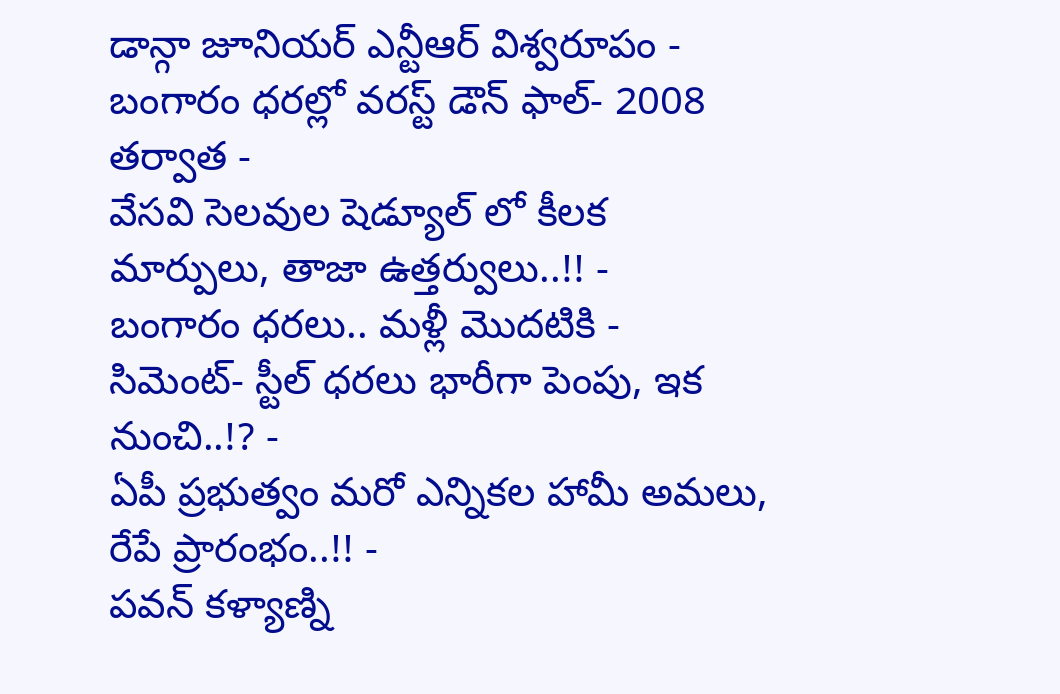డాన్గా జూనియర్ ఎన్టీఆర్ విశ్వరూపం -
బంగారం ధరల్లో వరస్ట్ డౌన్ ఫాల్- 2008 తర్వాత -
వేసవి సెలవుల షెడ్యూల్ లో కీలక మార్పులు, తాజా ఉత్తర్వులు..!! -
బంగారం ధరలు.. మళ్లీ మొదటికి -
సిమెంట్- స్టీల్ ధరలు భారీగా పెంపు, ఇక నుంచి..!? -
ఏపీ ప్రభుత్వం మరో ఎన్నికల హామీ అమలు, రేపే ప్రారంభం..!! -
పవన్ కళ్యాణ్ని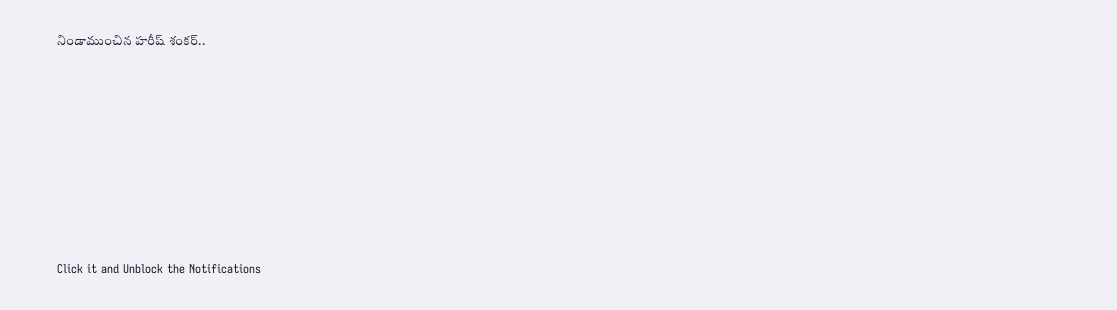నిండాముంచిన హరీష్ శంకర్..












Click it and Unblock the Notifications